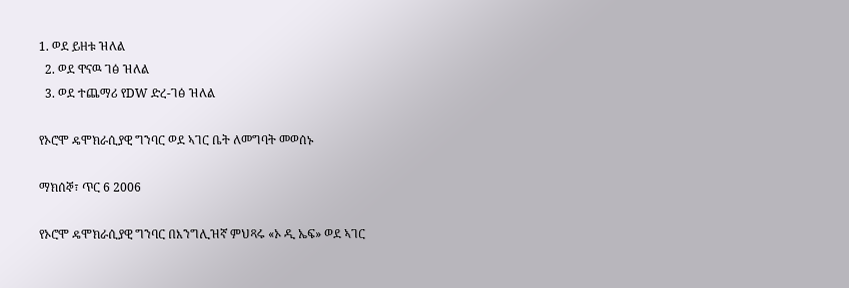1. ወደ ይዘቱ ዝለል
  2. ወደ ዋናዉ ገፅ ዝለል
  3. ወደ ተጨማሪ የDW ድረ-ገፅ ዝለል

የኦሮሞ ዴሞክራሲያዊ ግንባር ወደ ኣገር ቤት ለመግባት መወሰኑ

ማክሰኞ፣ ጥር 6 2006

የኦሮሞ ዴሞክራሲያዊ ግንባር በእንግሊዝኛ ምህጻሩ «ኦ ዲ ኤፍ» ወደ ኣገር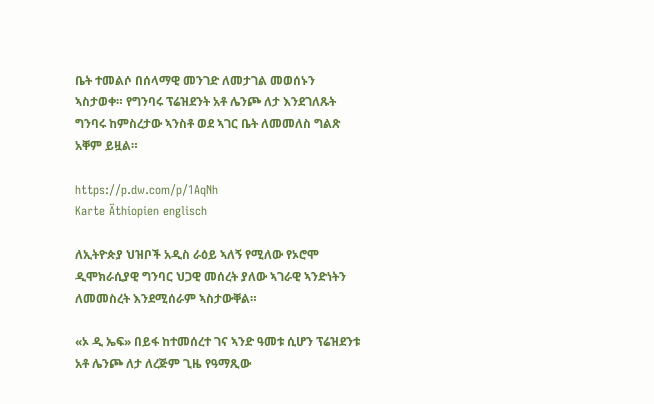ቤት ተመልሶ በሰላማዊ መንገድ ለመታገል መወሰኑን ኣስታወቀ። የግንባሩ ፕሬዝደንት አቶ ሌንጮ ለታ እንደገለጹት ግንባሩ ከምስረታው ኣንስቶ ወደ ኣገር ቤት ለመመለስ ግልጽ አቐም ይዟል።

https://p.dw.com/p/1AqNh
Karte Äthiopien englisch

ለኢትዮጵያ ህዝቦች አዲስ ራዕይ ኣለኝ የሚለው የኦሮሞ ዲሞክራሲያዊ ግንባር ህጋዊ መሰረት ያለው ኣገራዊ ኣንድነትን ለመመስረት እንደሚሰራም ኣስታውቐል።

«ኦ ዲ ኤፍ» በይፋ ከተመሰረተ ገና ኣንድ ዓመቱ ሲሆን ፕሬዝደንቱ አቶ ሌንጮ ለታ ለረጅም ጊዜ የዓማጺው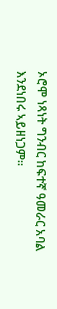ኦሮሞ ነጻነት ግንብር ከፍተኛ ዓመራር አባል እንደነበሩ ኣይዘነጋም።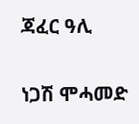ጃፈር ዓሊ

ነጋሽ ሞሓመድ